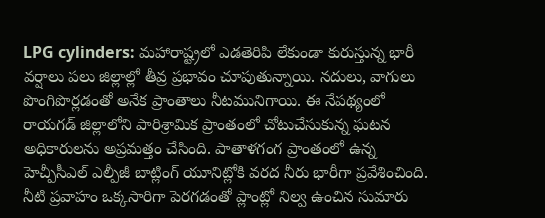LPG cylinders: మహారాష్ట్రలో ఎడతెరిపి లేకుండా కురుస్తున్న భారీ వర్షాలు పలు జిల్లాల్లో తీవ్ర ప్రభావం చూపుతున్నాయి. నదులు, వాగులు పొంగిపొర్లడంతో అనేక ప్రాంతాలు నీటమునిగాయి. ఈ నేపథ్యంలో రాయగడ్ జిల్లాలోని పారిశ్రామిక ప్రాంతంలో చోటుచేసుకున్న ఘటన అధికారులను అప్రమత్తం చేసింది. పాతాళగంగ ప్రాంతంలో ఉన్న హెచ్పీసీఎల్ ఎల్పీజీ బాట్లింగ్ యూనిట్లోకి వరద నీరు భారీగా ప్రవేశించింది.
నీటి ప్రవాహం ఒక్కసారిగా పెరగడంతో ప్లాంట్లో నిల్వ ఉంచిన సుమారు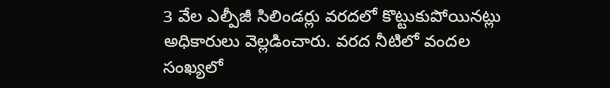3 వేల ఎల్పీజీ సిలిండర్లు వరదలో కొట్టుకుపోయినట్లు అధికారులు వెల్లడించారు. వరద నీటిలో వందల సంఖ్యలో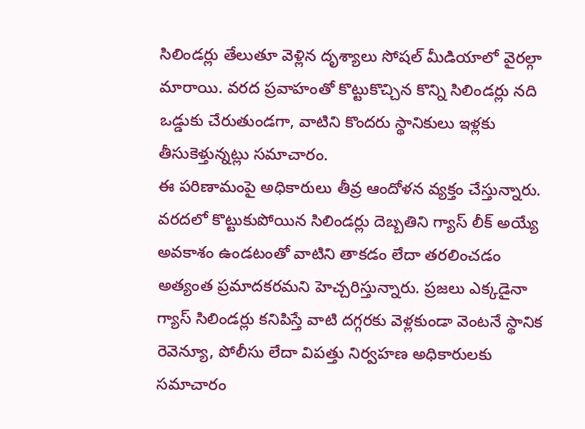సిలిండర్లు తేలుతూ వెళ్లిన దృశ్యాలు సోషల్ మీడియాలో వైరల్గా మారాయి. వరద ప్రవాహంతో కొట్టుకొచ్చిన కొన్ని సిలిండర్లు నది ఒడ్డుకు చేరుతుండగా, వాటిని కొందరు స్థానికులు ఇళ్లకు తీసుకెళ్తున్నట్లు సమాచారం.
ఈ పరిణామంపై అధికారులు తీవ్ర ఆందోళన వ్యక్తం చేస్తున్నారు. వరదలో కొట్టుకుపోయిన సిలిండర్లు దెబ్బతిని గ్యాస్ లీక్ అయ్యే అవకాశం ఉండటంతో వాటిని తాకడం లేదా తరలించడం అత్యంత ప్రమాదకరమని హెచ్చరిస్తున్నారు. ప్రజలు ఎక్కడైనా గ్యాస్ సిలిండర్లు కనిపిస్తే వాటి దగ్గరకు వెళ్లకుండా వెంటనే స్థానిక రెవెన్యూ, పోలీసు లేదా విపత్తు నిర్వహణ అధికారులకు సమాచారం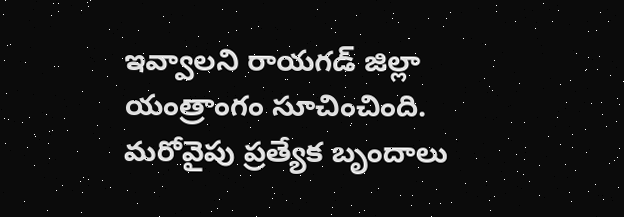ఇవ్వాలని రాయగడ్ జిల్లా యంత్రాంగం సూచించింది. మరోవైపు ప్రత్యేక బృందాలు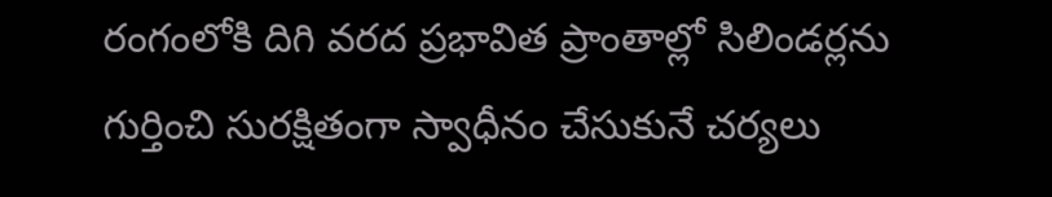రంగంలోకి దిగి వరద ప్రభావిత ప్రాంతాల్లో సిలిండర్లను గుర్తించి సురక్షితంగా స్వాధీనం చేసుకునే చర్యలు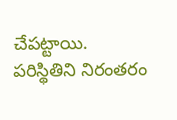చేపట్టాయి. పరిస్థితిని నిరంతరం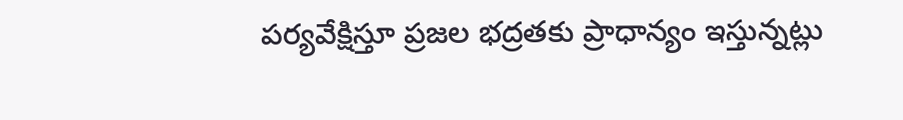పర్యవేక్షిస్తూ ప్రజల భద్రతకు ప్రాధాన్యం ఇస్తున్నట్లు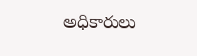అధికారులు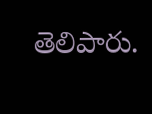తెలిపారు.